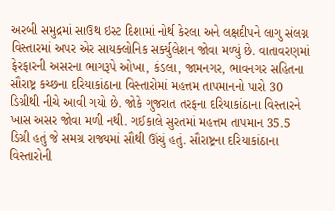અરબી સમુદ્રમાં સાઉથ ઇસ્ટ દિશામાં નોર્થ કેરલા અને લક્ષદીપને લાગુ સંલગ્ન વિસ્તારમાં અપર એર સાયક્લોનિક સર્ક્યુલેશન જોવા મળ્યું છે. વાતાવરણમાં ફેરફારની અસરના ભાગરૂપે ઓખા, કંડલા, જામનગર, ભાવનગર સહિતના સૌરાષ્ટ્ર કચ્છના દરિયાકાંઠાના વિસ્તારોમાં મહત્તમ તાપમાનનો પારો 30 ડિગ્રીથી નીચે આવી ગયો છે. જોકે ગુજરાત તરફના દરિયાકાંઠાના વિસ્તારને ખાસ અસર જોવા મળી નથી. ગઈકાલે સુરતમાં મહત્તમ તાપમાન 35.5 ડિગ્રી હતું જે સમગ્ર રાજ્યમાં સૌથી ઊંચું હતું. સૌરાષ્ટ્રના દરિયાકાંઠાના વિસ્તારોની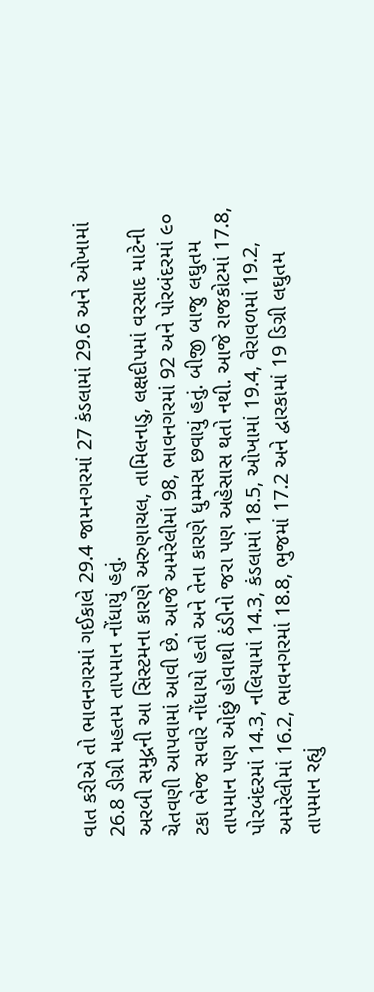વાત કરીએ તો ભાવનગરમાં ગઈકાલે 29.4 જામનગરમાં 27 કંડલામાં 29.6 અને ઓખામાં 26.8 ડીગ્રી મહતમ તાપમાન નોંધાયું હતું.
અરબી સમુદ્રની આ સિસ્ટમના કારણે અરુણાચલ, તામિલનાડુ, લક્ષદીપમાં વરસાદ માટેની ચેતવણી આપવામાં આવી છે. આજે અમરેલીમાં 98, ભાવનગરમાં 92 અને પોરબંદરમાં ૯૦ ટકા ભેજ સવારે નોંધાયો હતો અને તેના કારણે ધુમ્મસ છવાયું હતું. બીજી બાજુ લઘુતમ તાપમાન પણ ઓછું હોવાથી ઠંડીનો જરા પણ અહેસાસ થતો નથી. આજે રાજકોટમાં 17.8, પોરબંદરમાં 14.3, નલિયામાં 14.3, કંડલામાં 18.5, ઓખામાં 19.4, વેરાવળમાં 19.2, અમરેલીમાં 16.2, ભાવનગરમાં 18.8, ભુજમાં 17.2 અને દ્વારકામાં 19 ડિગ્રી લઘુતમ તાપમાન રહ્યું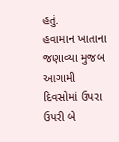હતું.
હવામાન ખાતાના જણાવ્યા મુજબ આગામી દિવસોમાં ઉપરા ઉપરી બે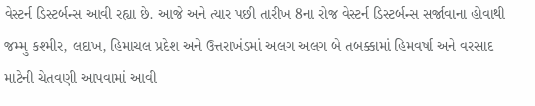વેસ્ટર્ન ડિસ્ટર્બન્સ આવી રહ્યા છે. આજે અને ત્યાર પછી તારીખ 8ના રોજ વેસ્ટર્ન ડિસ્ટર્બન્સ સર્જાવાના હોવાથી જમ્મુ કશ્મીર, લદાખ, હિમાચલ પ્રદેશ અને ઉત્તરાખંડમાં અલગ અલગ બે તબક્કામાં હિમવર્ષા અને વરસાદ માટેની ચેતવણી આપવામાં આવી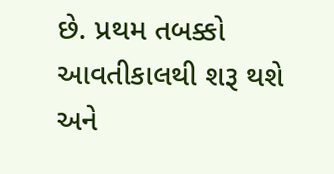છે. પ્રથમ તબક્કો આવતીકાલથી શરૂ થશે અને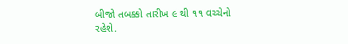બીજો તબક્કો તારીખ ૯ થી ૧૧ વચ્ચેનો રહેશે.